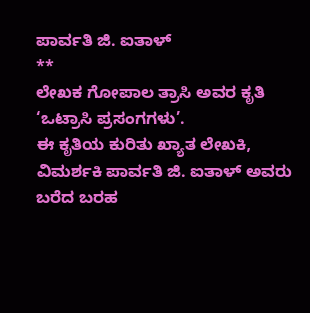ಪಾರ್ವತಿ ಜಿ. ಐತಾಳ್
**
ಲೇಖಕ ಗೋಪಾಲ ತ್ರಾಸಿ ಅವರ ಕೃತಿ ‘ಒಟ್ರಾಸಿ ಪ್ರಸಂಗಗಳು’.
ಈ ಕೃತಿಯ ಕುರಿತು ಖ್ಯಾತ ಲೇಖಕಿ, ವಿಮರ್ಶಕಿ ಪಾರ್ವತಿ ಜಿ. ಐತಾಳ್ ಅವರು ಬರೆದ ಬರಹ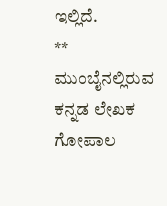ಇಲ್ಲಿದೆ.
**
ಮುಂಬೈನಲ್ಲಿರುವ ಕನ್ನಡ ಲೇಖಕ ಗೋಪಾಲ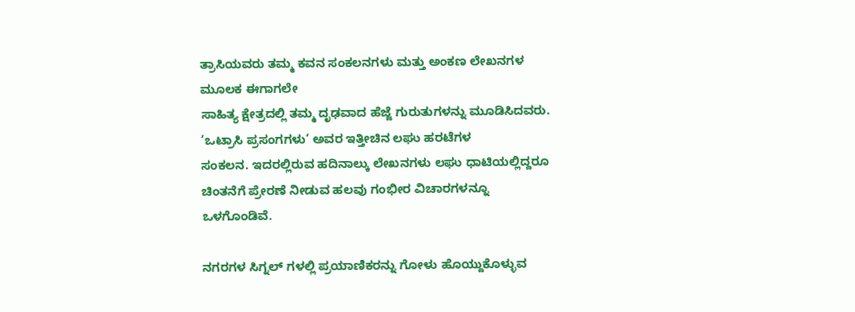ತ್ರಾಸಿಯವರು ತಮ್ಮ ಕವನ ಸಂಕಲನಗಳು ಮತ್ತು ಅಂಕಣ ಲೇಖನಗಳ ಮೂಲಕ ಈಗಾಗಲೇ
ಸಾಹಿತ್ಯ ಕ್ಷೇತ್ರದಲ್ಲಿ ತಮ್ಮ ದೃಢವಾದ ಹೆಜ್ಜೆ ಗುರುತುಗಳನ್ನು ಮೂಡಿಸಿದವರು. ‘ಒಟ್ರಾಸಿ ಪ್ರಸಂಗಗಳು‘ ಅವರ ಇತ್ತೀಚಿನ ಲಘು ಹರಟೆಗಳ
ಸಂಕಲನ. ಇದರಲ್ಲಿರುವ ಹದಿನಾಲ್ಕು ಲೇಖನಗಳು ಲಘು ಧಾಟಿಯಲ್ಲಿದ್ದರೂ ಚಿಂತನೆಗೆ ಪ್ರೇರಣೆ ನೀಡುವ ಹಲವು ಗಂಭೀರ ವಿಚಾರಗಳನ್ನೂ
ಒಳಗೊಂಡಿವೆ.

ನಗರಗಳ ಸಿಗ್ನಲ್ ಗಳಲ್ಲಿ ಪ್ರಯಾಣಿಕರನ್ನು ಗೋಳು ಹೊಯ್ದುಕೊಳ್ಳುವ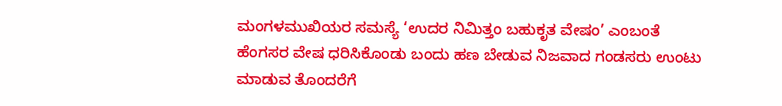ಮಂಗಳಮುಖಿಯರ ಸಮಸ್ಯೆ ‘ಉದರ ನಿಮಿತ್ತಂ ಬಹುಕೃತ ವೇಷಂ’ ಎಂಬಂತೆ ಹೆಂಗಸರ ವೇಷ ಧರಿಸಿಕೊಂಡು ಬಂದು ಹಣ ಬೇಡುವ ನಿಜವಾದ ಗಂಡಸರು ಉಂಟು ಮಾಡುವ ತೊಂದರೆಗೆ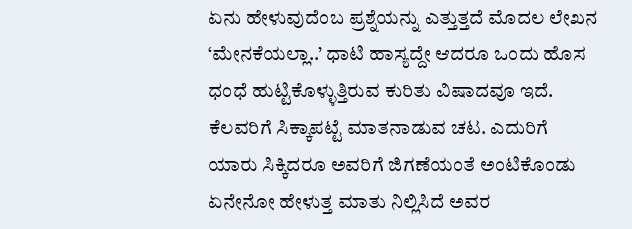ಏನು ಹೇಳುವುದೆಂಬ ಪ್ರಶ್ನೆಯನ್ನು ಎತ್ತುತ್ತದೆ ಮೊದಲ ಲೇಖನ ‘ಮೇನಕೆಯಲ್ಲಾ..’ ಧಾಟಿ ಹಾಸ್ಯದ್ದೇ ಆದರೂ ಒಂದು ಹೊಸ ಧಂಧೆ ಹುಟ್ಟಿಕೊಳ್ಳುತ್ತಿರುವ ಕುರಿತು ವಿಷಾದವೂ ಇದೆ. ಕೆಲವರಿಗೆ ಸಿಕ್ಕಾಪಟ್ಟೆ ಮಾತನಾಡುವ ಚಟ. ಎದುರಿಗೆ ಯಾರು ಸಿಕ್ಕಿದರೂ ಅವರಿಗೆ ಜಿಗಣೆಯಂತೆ ಅಂಟಿಕೊಂಡು ಏನೇನೋ ಹೇಳುತ್ತ ಮಾತು ನಿಲ್ಲಿಸಿದೆ ಅವರ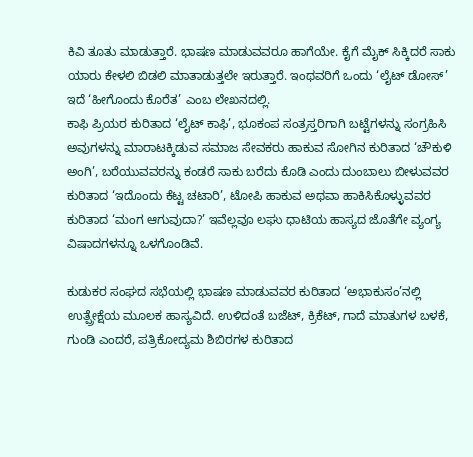ಕಿವಿ ತೂತು ಮಾಡುತ್ತಾರೆ. ಭಾಷಣ ಮಾಡುವವರೂ ಹಾಗೆಯೇ. ಕೈಗೆ ಮೈಕ್ ಸಿಕ್ಕಿದರೆ ಸಾಕು ಯಾರು ಕೇಳಲಿ ಬಿಡಲಿ ಮಾತಾಡುತ್ತಲೇ ಇರುತ್ತಾರೆ. ಇಂಥವರಿಗೆ ಒಂದು ‘ಲೈಟ್ ಡೋಸ್’ ಇದೆ ‘ಹೀಗೊಂದು ಕೊರೆತ’ ಎಂಬ ಲೇಖನದಲ್ಲಿ.
ಕಾಫಿ ಪ್ರಿಯರ ಕುರಿತಾದ ‘ಲೈಟ್ ಕಾಫಿ’, ಭೂಕಂಪ ಸಂತ್ರಸ್ತರಿಗಾಗಿ ಬಟ್ಟೆಗಳನ್ನು ಸಂಗ್ರಹಿಸಿ ಅವುಗಳನ್ನು ಮಾರಾಟಕ್ಕಿಡುವ ಸಮಾಜ ಸೇವಕರು ಹಾಕುವ ಸೋಗಿನ ಕುರಿತಾದ ‘ಚೌಕುಳಿ ಅಂಗಿ’, ಬರೆಯುವವರನ್ನು ಕಂಡರೆ ಸಾಕು ಬರೆದು ಕೊಡಿ ಎಂದು ದುಂಬಾಲು ಬೀಳುವವರ ಕುರಿತಾದ ‘ಇದೊಂದು ಕೆಟ್ಟ ಚಟಾರಿ’, ಟೋಪಿ ಹಾಕುವ ಅಥವಾ ಹಾಕಿಸಿಕೊಳ್ಳುವವರ ಕುರಿತಾದ ‘ಮಂಗ ಆಗುವುದಾ?’ ಇವೆಲ್ಲವೂ ಲಘು ಧಾಟಿಯ ಹಾಸ್ಯದ ಜೊತೆಗೇ ವ್ಯಂಗ್ಯ ವಿಷಾದಗಳನ್ನೂ ಒಳಗೊಂಡಿವೆ.

ಕುಡುಕರ ಸಂಘದ ಸಭೆಯಲ್ಲಿ ಭಾಷಣ ಮಾಡುವವರ ಕುರಿತಾದ ‘ಅಭಾಕುಸಂ’ನಲ್ಲಿ ಉತ್ಪ್ರೇಕ್ಷೆಯ ಮೂಲಕ ಹಾಸ್ಯವಿದೆ. ಉಳಿದಂತೆ ಬಜೆಟ್, ಕ್ರಿಕೆಟ್, ಗಾದೆ ಮಾತುಗಳ ಬಳಕೆ, ಗುಂಡಿ ಎಂದರೆ, ಪತ್ರಿಕೋದ್ಯಮ ಶಿಬಿರಗಳ ಕುರಿತಾದ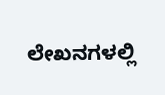ಲೇಖನಗಳಲ್ಲಿ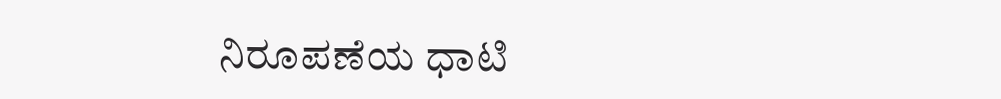ನಿರೂಪಣೆಯ ಧಾಟಿ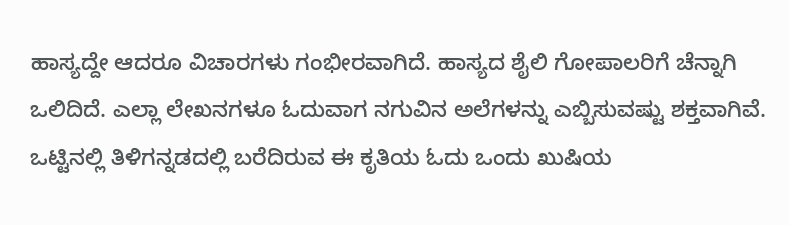ಹಾಸ್ಯದ್ದೇ ಆದರೂ ವಿಚಾರಗಳು ಗಂಭೀರವಾಗಿದೆ. ಹಾಸ್ಯದ ಶೈಲಿ ಗೋಪಾಲರಿಗೆ ಚೆನ್ನಾಗಿ ಒಲಿದಿದೆ. ಎಲ್ಲಾ ಲೇಖನಗಳೂ ಓದುವಾಗ ನಗುವಿನ ಅಲೆಗಳನ್ನು ಎಬ್ಬಿಸುವಷ್ಟು ಶಕ್ತವಾಗಿವೆ. ಒಟ್ಟಿನಲ್ಲಿ ತಿಳಿಗನ್ನಡದಲ್ಲಿ ಬರೆದಿರುವ ಈ ಕೃತಿಯ ಓದು ಒಂದು ಖುಷಿಯ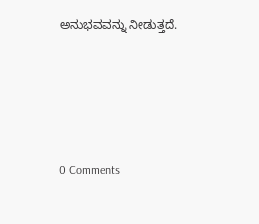ಅನುಭವವನ್ನು ನೀಡುತ್ತದೆ.






0 Comments